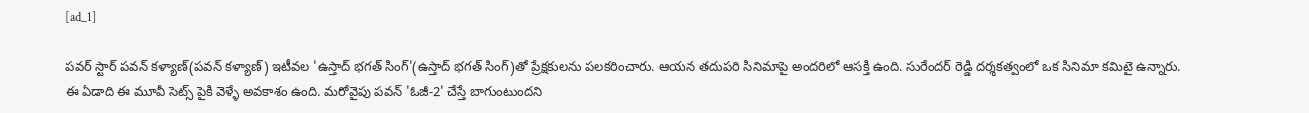[ad_1]

పవర్ స్టార్ పవన్ కళ్యాణ్(పవన్ కళ్యాణ్) ఇటీవల 'ఉస్తాద్ భగత్ సింగ్'(ఉస్తాద్ భగత్ సింగ్)తో ప్రేక్షకులను పలకరించారు. ఆయన తదుపరి సినిమాపై అందరిలో ఆసక్తి ఉంది. సురేందర్ రెడ్డి దర్శకత్వంలో ఒక సినిమా కమిటై ఉన్నారు. ఈ ఏడాది ఈ మూవీ సెట్స్ పైకి వెళ్ళే అవకాశం ఉంది. మరోవైపు పవన్ 'ఓజీ-2' చేస్తే బాగుంటుందని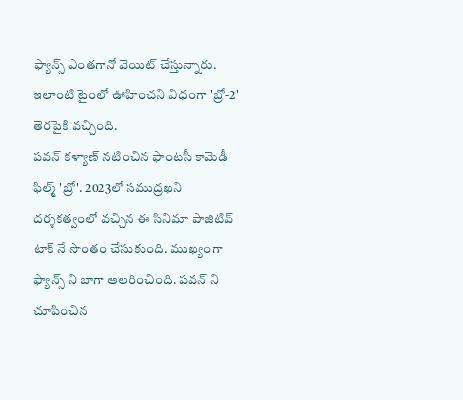ఫ్యాన్స్ ఎంతగానో వెయిట్ చేస్తున్నారు. ఇలాంటి టైంలో ఊహించని విధంగా 'బ్రో-2' తెరపైకి వచ్చింది.
పవన్ కళ్యాణ్ నటించిన ఫాంటసీ కామెడీ ఫిల్మ్ 'బ్రో'. 2023లో సముద్రఖని దర్శకత్వంలో వచ్చిన ఈ సినిమా పాజిటివ్ టాక్ నే సొంతం చేసుకుంది. ముఖ్యంగా ఫ్యాన్స్ ని బాగా అలరించింది. పవన్ ని చూపించిన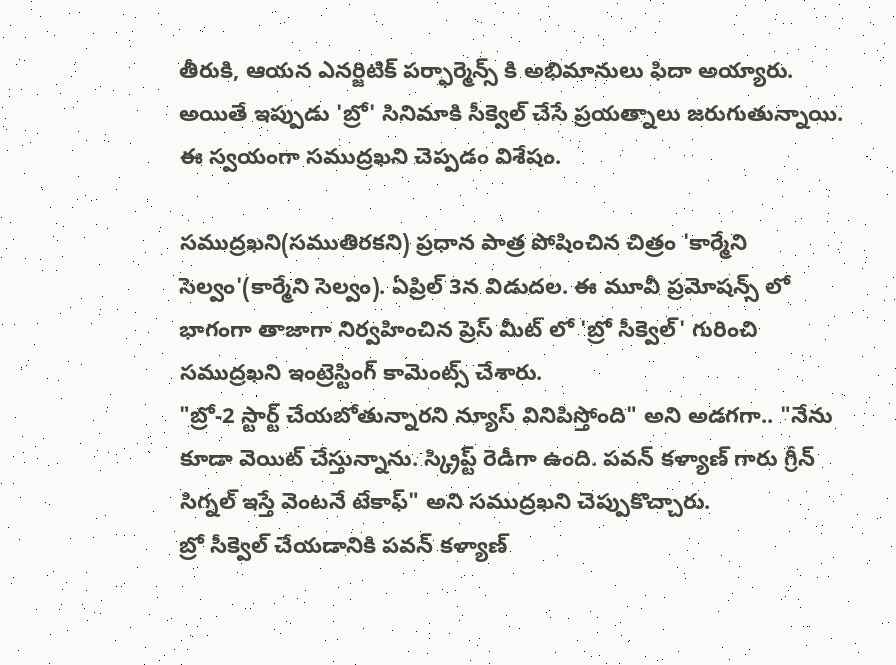తీరుకి, ఆయన ఎనర్జిటిక్ పర్ఫార్మెన్స్ కి అభిమానులు ఫిదా అయ్యారు. అయితే ఇప్పుడు 'బ్రో' సినిమాకి సీక్వెల్ చేసే ప్రయత్నాలు జరుగుతున్నాయి. ఈ స్వయంగా సముద్రఖని చెప్పడం విశేషం.

సముద్రఖని(సముతిరకని) ప్రధాన పాత్ర పోషించిన చిత్రం 'కార్మేని సెల్వం'(కార్మేని సెల్వం). ఏప్రిల్ 3న విడుదల. ఈ మూవీ ప్రమోషన్స్ లో భాగంగా తాజాగా నిర్వహించిన ప్రెస్ మీట్ లో 'బ్రో సీక్వెల్' గురించి సముద్రఖని ఇంట్రెస్టింగ్ కామెంట్స్ చేశారు.
"బ్రో-2 స్టార్ట్ చేయబోతున్నారని న్యూస్ వినిపిస్తోంది" అని అడగగా.. "నేను కూడా వెయిట్ చేస్తున్నాను. స్క్రిప్ట్ రెడీగా ఉంది. పవన్ కళ్యాణ్ గారు గ్రీన్ సిగ్నల్ ఇస్తే వెంటనే టేకాఫ్" అని సముద్రఖని చెప్పుకొచ్చారు.
బ్రో సీక్వెల్ చేయడానికి పవన్ కళ్యాణ్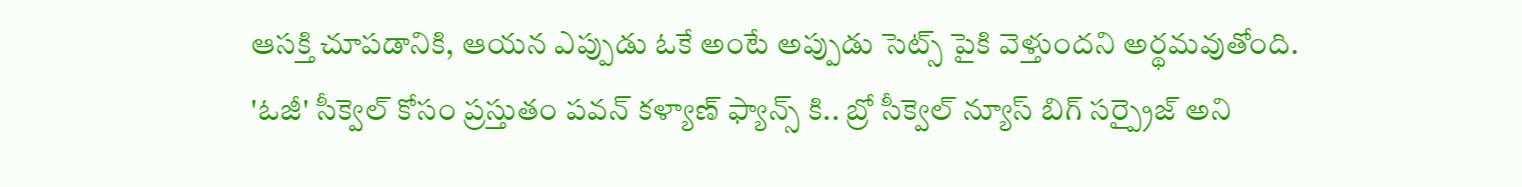ఆసక్తి చూపడానికి, ఆయన ఎప్పుడు ఓకే అంటే అప్పుడు సెట్స్ పైకి వెళ్తుందని అర్థమవుతోంది.
'ఓజీ' సీక్వెల్ కోసం ప్రస్తుతం పవన్ కళ్యాణ్ ఫ్యాన్స్ కి.. బ్రో సీక్వెల్ న్యూస్ బిగ్ సర్ప్రైజ్ అని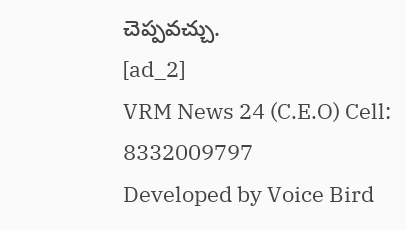చెప్పవచ్చు.
[ad_2]
VRM News 24 (C.E.O) Cell: 8332009797
Developed by Voice Bird